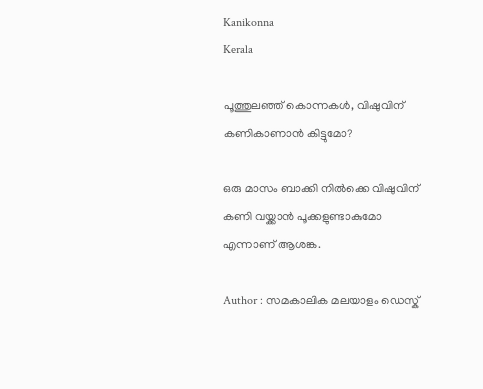Kanikonna
Kerala

പൂത്തുലഞ്ഞ് കൊന്നകള്‍, വിഷുവിന് കണികാണാന്‍ കിട്ടുമോ?

ഒരു മാസം ബാക്കി നില്‍ക്കെ വിഷുവിന് കണി വയ്ക്കാന്‍ പൂക്കളുണ്ടാകുമോ എന്നാണ് ആശങ്ക.

Author : സമകാലിക മലയാളം ഡെസ്ക്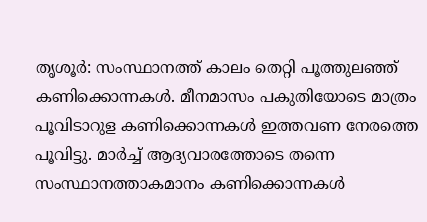തൃശൂര്‍: സംസ്ഥാനത്ത് കാലം തെറ്റി പൂത്തുലഞ്ഞ് കണിക്കൊന്നകള്‍. മീനമാസം പകുതിയോടെ മാത്രം പൂവിടാറുള കണിക്കൊന്നകള്‍ ഇത്തവണ നേരത്തെ പൂവിട്ടു. മാര്‍ച്ച് ആദ്യവാരത്തോടെ തന്നെ സംസ്ഥാനത്താകമാനം കണിക്കൊന്നകള്‍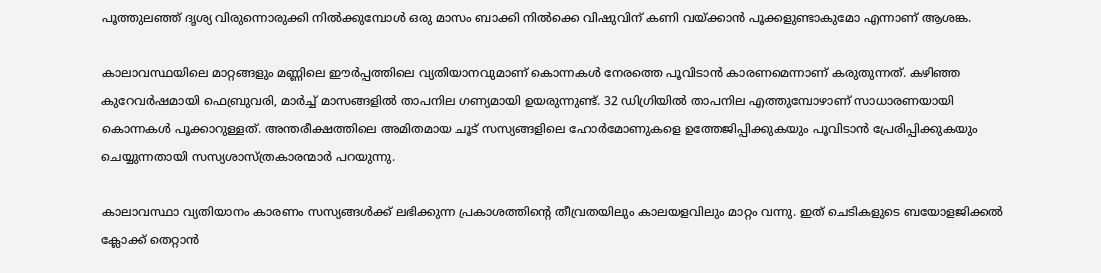പൂത്തുലഞ്ഞ് ദൃശ്യ വിരുന്നൊരുക്കി നില്‍ക്കുമ്പോള്‍ ഒരു മാസം ബാക്കി നില്‍ക്കെ വിഷുവിന് കണി വയ്ക്കാന്‍ പൂക്കളുണ്ടാകുമോ എന്നാണ് ആശങ്ക.

കാലാവസ്ഥയിലെ മാറ്റങ്ങളും മണ്ണിലെ ഈര്‍പ്പത്തിലെ വ്യതിയാനവുമാണ് കൊന്നകള്‍ നേരത്തെ പൂവിടാന്‍ കാരണമെന്നാണ് കരുതുന്നത്. കഴിഞ്ഞ കുറേവര്‍ഷമായി ഫെബ്രുവരി, മാര്‍ച്ച് മാസങ്ങളില്‍ താപനില ഗണ്യമായി ഉയരുന്നുണ്ട്. 32 ഡിഗ്രിയില്‍ താപനില എത്തുമ്പോഴാണ് സാധാരണയായി കൊന്നകള്‍ പൂക്കാറുള്ളത്. അന്തരീക്ഷത്തിലെ അമിതമായ ചൂട് സസ്യങ്ങളിലെ ഹോര്‍മോണുകളെ ഉത്തേജിപ്പിക്കുകയും പൂവിടാന്‍ പ്രേരിപ്പിക്കുകയും ചെയ്യുന്നതായി സസ്യശാസ്ത്രകാരന്മാര്‍ പറയുന്നു.

കാലാവസ്ഥാ വ്യതിയാനം കാരണം സസ്യങ്ങള്‍ക്ക് ലഭിക്കുന്ന പ്രകാശത്തിന്റെ തീവ്രതയിലും കാലയളവിലും മാറ്റം വന്നു. ഇത് ചെടികളുടെ ബയോളജിക്കല്‍ ക്ലോക്ക് തെറ്റാന്‍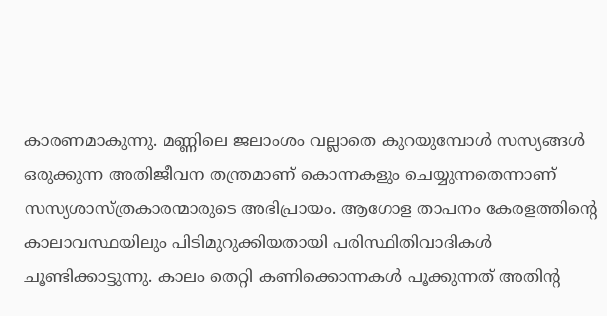കാരണമാകുന്നു. മണ്ണിലെ ജലാംശം വല്ലാതെ കുറയുമ്പോള്‍ സസ്യങ്ങള്‍ ഒരുക്കുന്ന അതിജീവന തന്ത്രമാണ് കൊന്നകളും ചെയ്യുന്നതെന്നാണ് സസ്യശാസ്ത്രകാരന്മാരുടെ അഭിപ്രായം. ആഗോള താപനം കേരളത്തിന്റെ കാലാവസ്ഥയിലും പിടിമുറുക്കിയതായി പരിസ്ഥിതിവാദികള്‍ ചൂണ്ടിക്കാട്ടുന്നു. കാലം തെറ്റി കണിക്കൊന്നകള്‍ പൂക്കുന്നത് അതിന്റ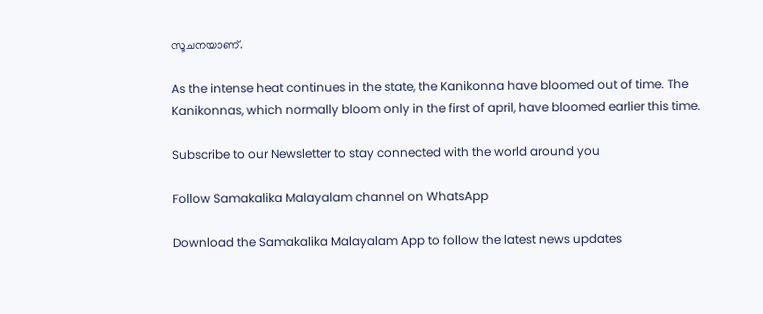സൂചനയാണ്.

As the intense heat continues in the state, the Kanikonna have bloomed out of time. The Kanikonnas, which normally bloom only in the first of april, have bloomed earlier this time.

Subscribe to our Newsletter to stay connected with the world around you

Follow Samakalika Malayalam channel on WhatsApp

Download the Samakalika Malayalam App to follow the latest news updates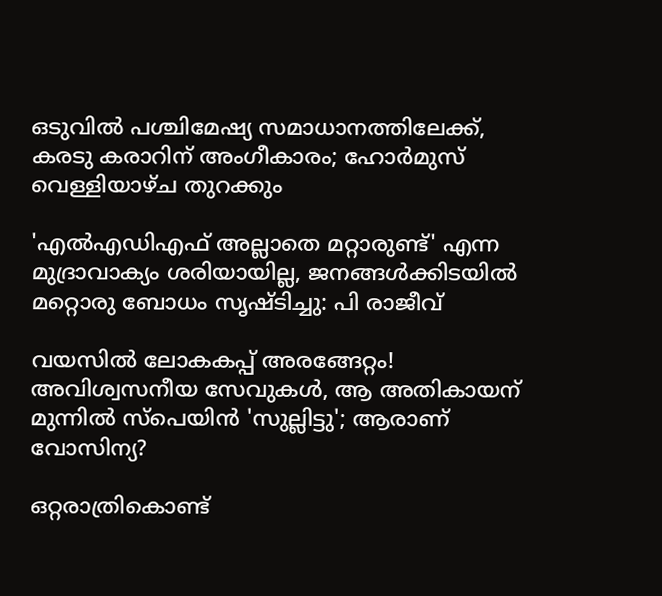ഒടുവില്‍ പശ്ചിമേഷ്യ സമാധാനത്തിലേക്ക്, കരടു കരാറിന് അംഗീകാരം; ഹോര്‍മുസ് വെള്ളിയാഴ്ച തുറക്കും

'എല്‍എഡിഎഫ് അല്ലാതെ മറ്റാരുണ്ട്' എന്ന മുദ്രാവാക്യം ശരിയായില്ല, ജനങ്ങള്‍ക്കിടയില്‍ മറ്റൊരു ബോധം സൃഷ്ടിച്ചു: പി രാജീവ്

വയസിൽ ലോകകപ്പ് അരങ്ങേറ്റം! അവിശ്വസനീയ സേവുകൾ, ആ അതികായന് മുന്നിൽ സ്പെയിൻ 'സുല്ലിട്ടു'; ആരാണ് വോസിന്യ?

ഒറ്റരാത്രികൊണ്ട്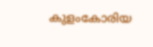കുളംകോരിയ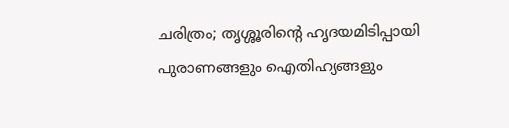ചരിത്രം; തൃശ്ശൂരിന്റെ ഹൃദയമിടിപ്പായി പുരാണങ്ങളും ഐതിഹ്യങ്ങളും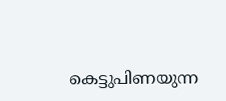കെട്ടുപിണയുന്ന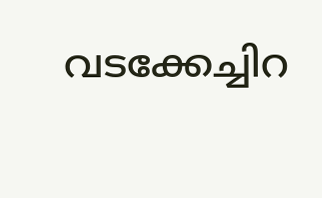വടക്കേച്ചിറ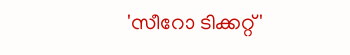'സീറോ ടിക്കറ്റ്'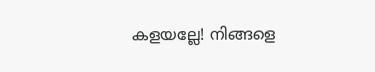കളയല്ലേ! നിങ്ങളെ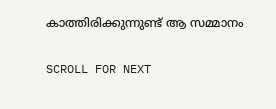കാത്തിരിക്കുന്നുണ്ട് ആ സമ്മാനം

SCROLL FOR NEXT